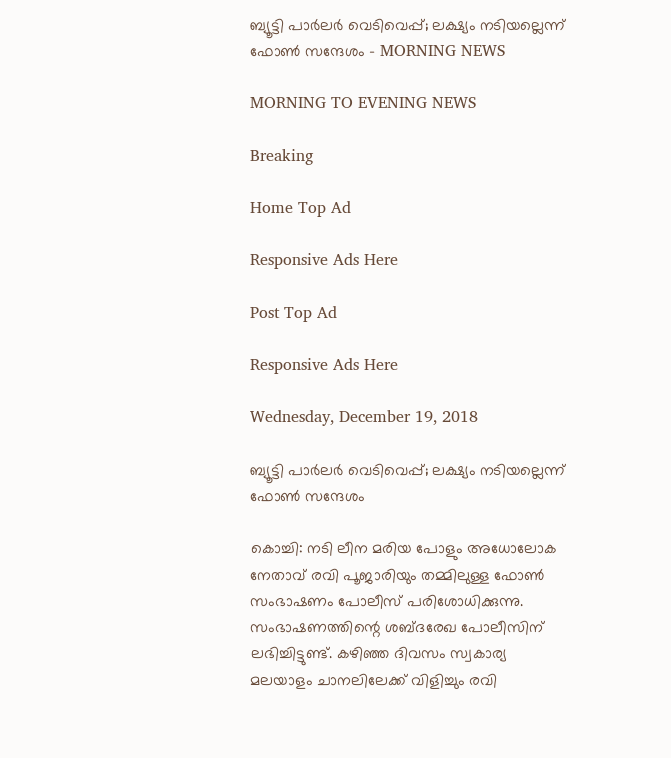ബ്യൂട്ടി പാര്‍ലര്‍ വെടിവെപ്പ്; ലക്ഷ്യം നടിയല്ലെന്ന് ഫോണ്‍ സന്ദേശം - MORNING NEWS

MORNING TO EVENING NEWS

Breaking

Home Top Ad

Responsive Ads Here

Post Top Ad

Responsive Ads Here

Wednesday, December 19, 2018

ബ്യൂട്ടി പാര്‍ലര്‍ വെടിവെപ്പ്; ലക്ഷ്യം നടിയല്ലെന്ന് ഫോണ്‍ സന്ദേശം

കൊച്ചി: നടി ലീന മരിയ പോളും അധോലോക നേതാവ് രവി പൂജാരിയും തമ്മിലുള്ള ഫോൺ സംഭാഷണം പോലീസ് പരിശോധിക്കുന്നു. സംഭാഷണത്തിന്റെ ശബ്ദരേഖ പോലീസിന് ലഭിച്ചിട്ടുണ്ട്. കഴിഞ്ഞ ദിവസം സ്വകാര്യ മലയാളം ചാനലിലേക്ക് വിളിച്ചും രവി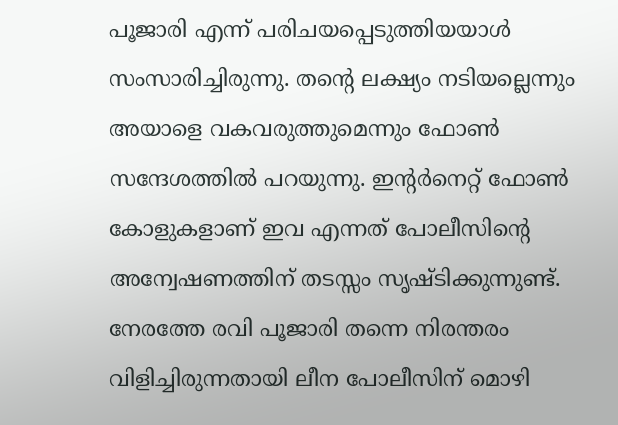പൂജാരി എന്ന് പരിചയപ്പെടുത്തിയയാൾ സംസാരിച്ചിരുന്നു. തന്റെ ലക്ഷ്യം നടിയല്ലെന്നും അയാളെ വകവരുത്തുമെന്നും ഫോൺ സന്ദേശത്തിൽ പറയുന്നു. ഇന്റർനെറ്റ് ഫോൺ കോളുകളാണ് ഇവ എന്നത് പോലീസിന്റെ അന്വേഷണത്തിന് തടസ്സം സൃഷ്ടിക്കുന്നുണ്ട്. നേരത്തേ രവി പൂജാരി തന്നെ നിരന്തരം വിളിച്ചിരുന്നതായി ലീന പോലീസിന് മൊഴി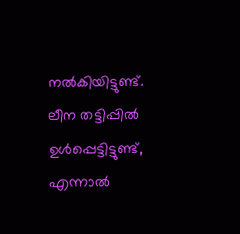നൽകിയിട്ടുണ്ട്. ലീന തട്ടിപ്പിൽ ഉൾപ്പെട്ടിട്ടുണ്ട്, എന്നാൽ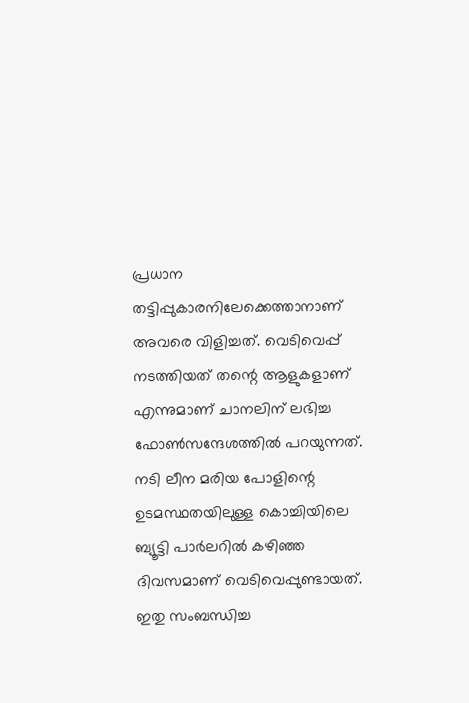പ്രധാന തട്ടിപ്പുകാരനിലേക്കെത്താനാണ് അവരെ വിളിച്ചത്. വെടിവെപ്പ് നടത്തിയത് തന്റെ ആളുകളാണ് എന്നുമാണ് ചാനലിന് ലഭിച്ച ഫോൺസന്ദേശത്തിൽ പറയുന്നത്. നടി ലീന മരിയ പോളിന്റെ ഉടമസ്ഥതയിലുള്ള കൊച്ചിയിലെ ബ്യൂട്ടി പാർലറിൽ കഴിഞ്ഞ ദിവസമാണ് വെടിവെപ്പുണ്ടായത്. ഇതു സംബന്ധിച്ച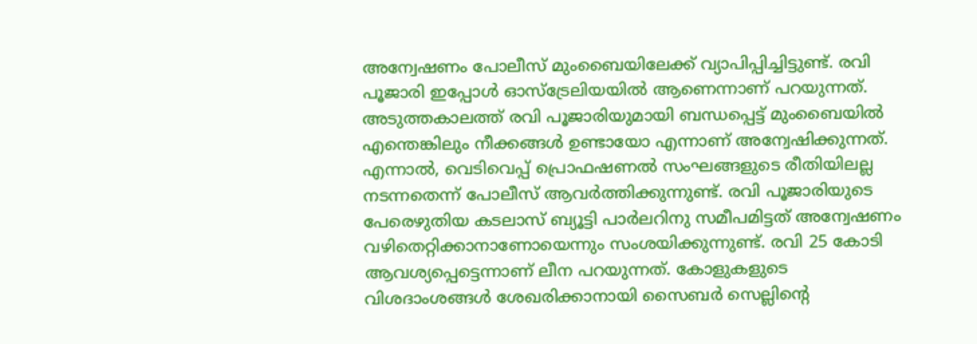അന്വേഷണം പോലീസ് മുംബൈയിലേക്ക് വ്യാപിപ്പിച്ചിട്ടുണ്ട്. രവി പൂജാരി ഇപ്പോൾ ഓസ്ട്രേലിയയിൽ ആണെന്നാണ് പറയുന്നത്. അടുത്തകാലത്ത് രവി പൂജാരിയുമായി ബന്ധപ്പെട്ട് മുംബൈയിൽ എന്തെങ്കിലും നീക്കങ്ങൾ ഉണ്ടായോ എന്നാണ് അന്വേഷിക്കുന്നത്. എന്നാൽ, വെടിവെപ്പ് പ്രൊഫഷണൽ സംഘങ്ങളുടെ രീതിയിലല്ല നടന്നതെന്ന് പോലീസ് ആവർത്തിക്കുന്നുണ്ട്. രവി പൂജാരിയുടെ പേരെഴുതിയ കടലാസ് ബ്യൂട്ടി പാർലറിനു സമീപമിട്ടത് അന്വേഷണം വഴിതെറ്റിക്കാനാണോയെന്നും സംശയിക്കുന്നുണ്ട്. രവി 25 കോടി ആവശ്യപ്പെട്ടെന്നാണ് ലീന പറയുന്നത്. കോളുകളുടെ വിശദാംശങ്ങൾ ശേഖരിക്കാനായി സൈബർ സെല്ലിന്റെ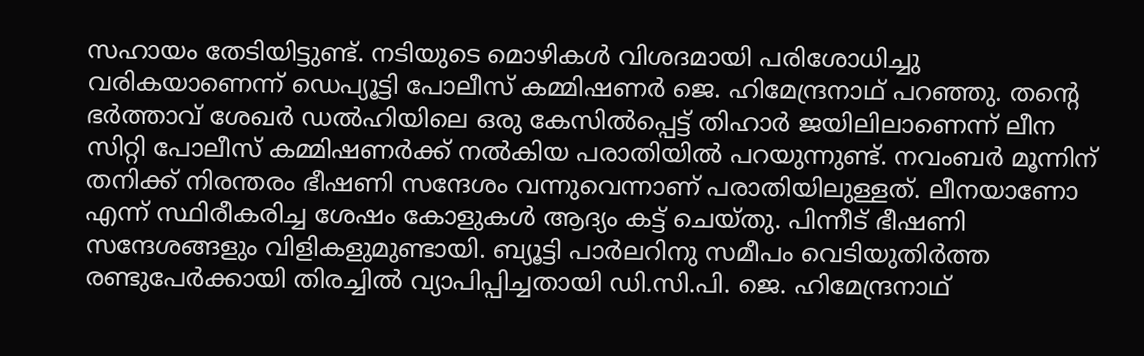സഹായം തേടിയിട്ടുണ്ട്. നടിയുടെ മൊഴികൾ വിശദമായി പരിശോധിച്ചു വരികയാണെന്ന് ഡെപ്യൂട്ടി പോലീസ് കമ്മിഷണർ ജെ. ഹിമേന്ദ്രനാഥ് പറഞ്ഞു. തന്റെ ഭർത്താവ് ശേഖർ ഡൽഹിയിലെ ഒരു കേസിൽപ്പെട്ട് തിഹാർ ജയിലിലാണെന്ന് ലീന സിറ്റി പോലീസ് കമ്മിഷണർക്ക് നൽകിയ പരാതിയിൽ പറയുന്നുണ്ട്. നവംബർ മൂന്നിന് തനിക്ക് നിരന്തരം ഭീഷണി സന്ദേശം വന്നുവെന്നാണ് പരാതിയിലുള്ളത്. ലീനയാണോ എന്ന് സ്ഥിരീകരിച്ച ശേഷം കോളുകൾ ആദ്യം കട്ട് ചെയ്തു. പിന്നീട് ഭീഷണി സന്ദേശങ്ങളും വിളികളുമുണ്ടായി. ബ്യൂട്ടി പാർലറിനു സമീപം വെടിയുതിർത്ത രണ്ടുപേർക്കായി തിരച്ചിൽ വ്യാപിപ്പിച്ചതായി ഡി.സി.പി. ജെ. ഹിമേന്ദ്രനാഥ്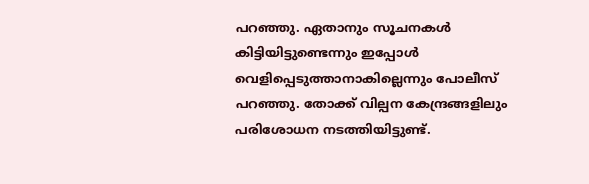പറഞ്ഞു. ഏതാനും സൂചനകൾ കിട്ടിയിട്ടുണ്ടെന്നും ഇപ്പോൾ വെളിപ്പെടുത്താനാകില്ലെന്നും പോലീസ് പറഞ്ഞു. തോക്ക് വില്പന കേന്ദ്രങ്ങളിലും പരിശോധന നടത്തിയിട്ടുണ്ട്.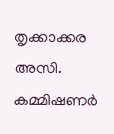തൃക്കാക്കര അസി. കമ്മിഷണർ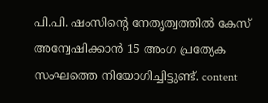പി.പി. ഷംസിന്റെ നേതൃത്വത്തിൽ കേസ് അന്വേഷിക്കാൻ 15 അംഗ പ്രത്യേക സംഘത്തെ നിയോഗിച്ചിട്ടുണ്ട്. content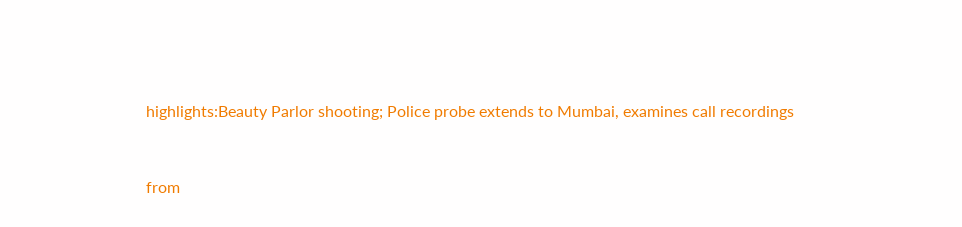highlights:Beauty Parlor shooting; Police probe extends to Mumbai, examines call recordings


from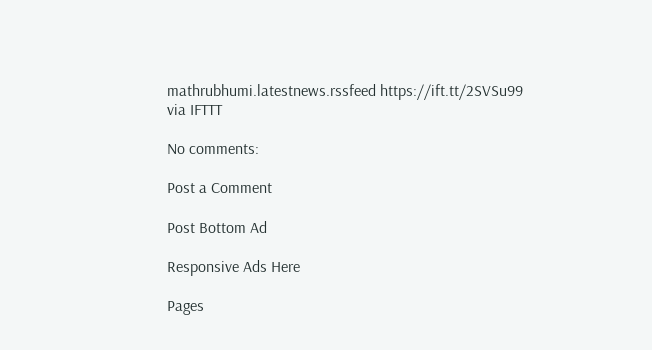mathrubhumi.latestnews.rssfeed https://ift.tt/2SVSu99
via IFTTT

No comments:

Post a Comment

Post Bottom Ad

Responsive Ads Here

Pages